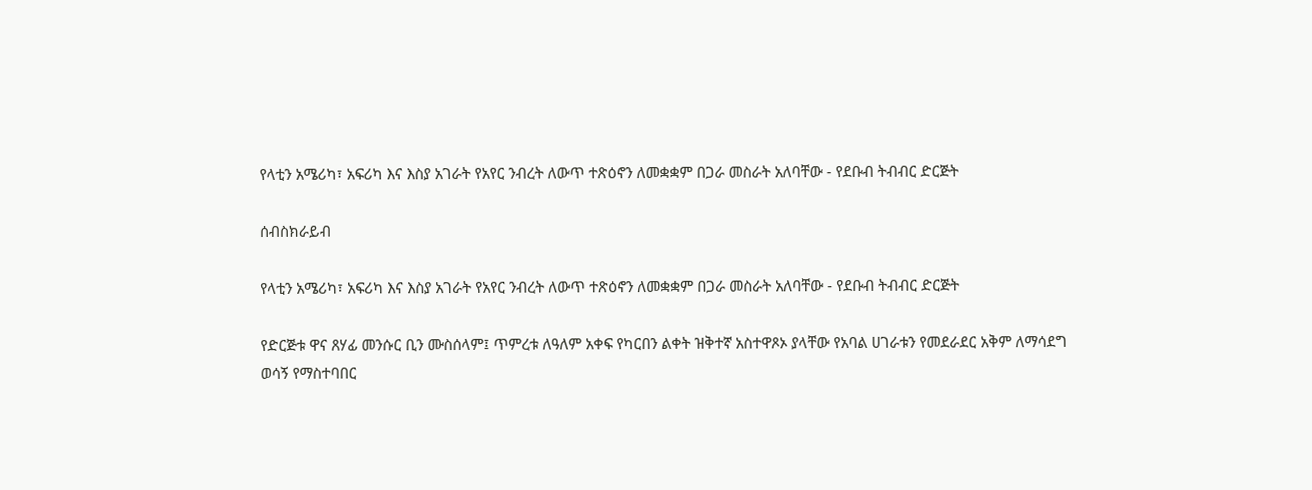የላቲን አሜሪካ፣ አፍሪካ እና እስያ አገራት የአየር ንብረት ለውጥ ተጽዕኖን ለመቋቋም በጋራ መስራት አለባቸው - የደቡብ ትብብር ድርጅት

ሰብስክራይብ

የላቲን አሜሪካ፣ አፍሪካ እና እስያ አገራት የአየር ንብረት ለውጥ ተጽዕኖን ለመቋቋም በጋራ መስራት አለባቸው - የደቡብ ትብብር ድርጅት

የድርጅቱ ዋና ጸሃፊ መንሱር ቢን ሙስሰላም፤ ጥምረቱ ለዓለም አቀፍ የካርበን ልቀት ዝቅተኛ አስተዋጾኦ ያላቸው የአባል ሀገራቱን የመደራደር አቅም ለማሳደግ ወሳኝ የማስተባበር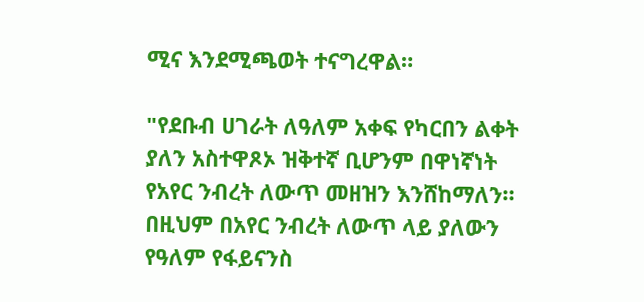ሚና እንደሚጫወት ተናግረዋል።

"የደቡብ ሀገራት ለዓለም አቀፍ የካርበን ልቀት ያለን አስተዋጾኦ ዝቅተኛ ቢሆንም በዋነኛነት የአየር ንብረት ለውጥ መዘዝን እንሸከማለን። በዚህም በአየር ንብረት ለውጥ ላይ ያለውን የዓለም የፋይናንስ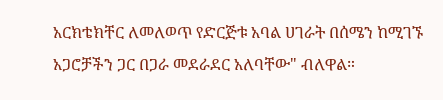አርክቴክቸር ለመለወጥ የድርጅቱ አባል ሀገራት በሰሜን ከሚገኙ አጋሮቻችን ጋር በጋራ መደራደር አለባቸው" ብለዋል።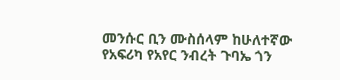መንሱር ቢን ሙስሰላም ከሁለተኛው የአፍሪካ የአየር ንብረት ጉባኤ ጎን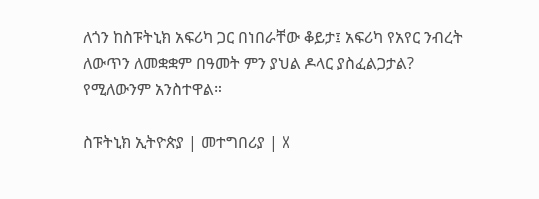ለጎን ከስፑትኒክ አፍሪካ ጋር በነበራቸው ቆይታ፤ አፍሪካ የአየር ንብረት ለውጥን ለመቋቋም በዓመት ምን ያህል ዶላር ያስፈልጋታል? የሚለውንም አንስተዋል።

ስፑትኒክ ኢትዮጵያ | መተግበሪያ | X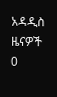አዳዲስ ዜናዎች
0